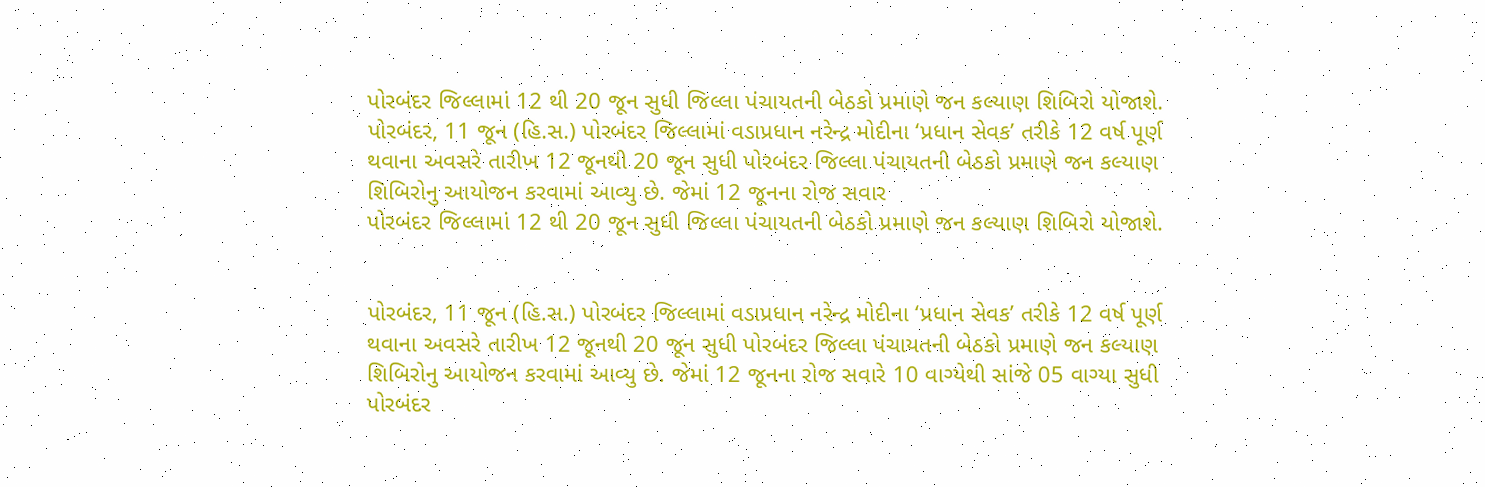પોરબંદર જિલ્લામાં 12 થી 20 જૂન સુધી જિલ્લા પંચાયતની બેઠકો પ્રમાણે જન કલ્યાણ શિબિરો યોજાશે.
પોરબંદર, 11 જૂન (હિ.સ.) પોરબંદર જિલ્લામાં વડાપ્રધાન નરેન્દ્ર મોદીના ‘પ્રધાન સેવક’ તરીકે 12 વર્ષ પૂર્ણ થવાના અવસરે તારીખ 12 જૂનથી 20 જૂન સુધી પોરબંદર જિલ્લા પંચાયતની બેઠકો પ્રમાણે જન કલ્યાણ શિબિરોનુ આયોજન કરવામાં આવ્યુ છે. જેમાં 12 જૂનના રોજ સવાર
પોરબંદર જિલ્લામાં 12 થી 20 જૂન સુધી જિલ્લા પંચાયતની બેઠકો પ્રમાણે જન કલ્યાણ શિબિરો યોજાશે.


પોરબંદર, 11 જૂન (હિ.સ.) પોરબંદર જિલ્લામાં વડાપ્રધાન નરેન્દ્ર મોદીના ‘પ્રધાન સેવક’ તરીકે 12 વર્ષ પૂર્ણ થવાના અવસરે તારીખ 12 જૂનથી 20 જૂન સુધી પોરબંદર જિલ્લા પંચાયતની બેઠકો પ્રમાણે જન કલ્યાણ શિબિરોનુ આયોજન કરવામાં આવ્યુ છે. જેમાં 12 જૂનના રોજ સવારે 10 વાગ્યેથી સાંજે 05 વાગ્યા સુધી પોરબંદર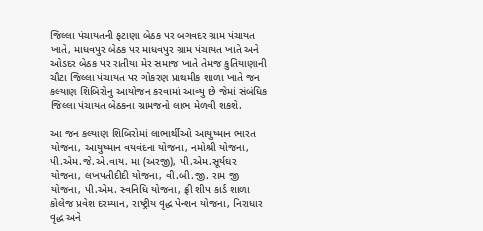જિલ્લા પંચાયતની ફટાણા બેઠક પર બગવદર ગ્રામ પંચાયત ખાતે, માધવપુર બેઠક પર માધવપુર ગ્રામ પંચાયત ખાતે અને ઓડદર બેઠક પર રાતીયા મેર સમાજ ખાતે તેમજ કુતિયાણાની ચૌટા જિલ્લા પંચાયત પર ગોકરણ પ્રાથમીક શાળા ખાતે જન કલ્યાણ શિબિરોનુ આયોજન કરવામાં આવ્યુ છે જેમાં સંબંધિક જિલ્લા પંચાયત બેઠકના ગ્રામજનો લાભ મેળવી શકશે.

આ જન કલ્યાણ શિબિરોમાં લાભાર્થીઓ આયુષ્માન ભારત યોજના, આયુષ્માન વયવંદના યોજના, નમોશ્રી યોજના, પી.એમ.જે.એ.વાય. મા (અરજી), પી.એમ.સૂર્યઘર યોજના, લખપતીદીદી યોજના, વી.બી.જી. રામ જી યોજના, પી.એમ. સ્વનિધિ યોજના, ફ્રી શીપ કાર્ડ શાળા કોલેજ પ્રવેશ દરમ્યાન, રાષ્ટ્રીય વૃદ્ધ પેન્શન યોજના, નિરાધાર વૃદ્ધ અને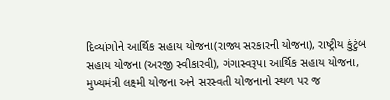દિવ્યાંગોને આર્થિક સહાય યોજના(રાજ્ય સરકારની યોજના), રાષ્ટ્રીય કુંટુંબ સહાય યોજના (અરજી સ્વીકારવી), ગંગાસ્વરૂપા આર્થિક સહાય યોજના, મુખ્યમંત્રી લક્ષ્મી યોજના અને સરસ્વતી યોજનાનો સ્થળ પર જ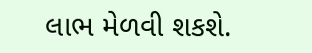લાભ મેળવી શકશે.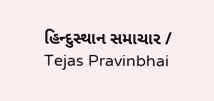હિન્દુસ્થાન સમાચાર / Tejas Pravinbhai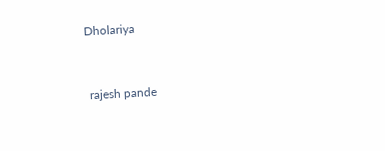Dholariya


 rajesh pande